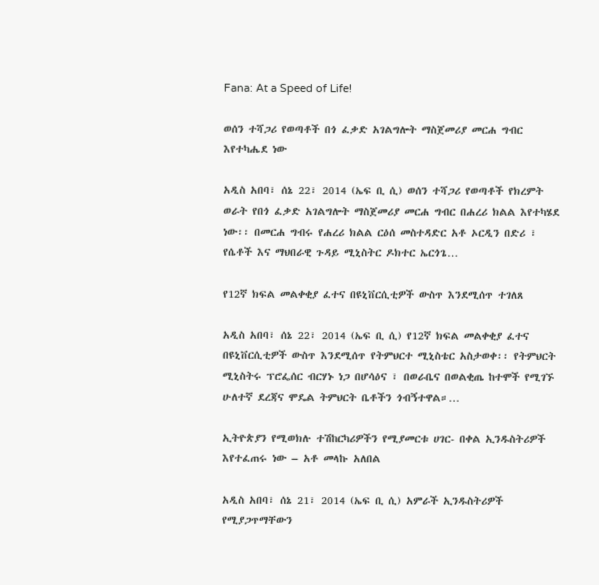Fana: At a Speed of Life!

ወሰን ተሻጋሪ የወጣቶች በጎ ፈቃድ አገልግሎት ማስጀመሪያ መርሐ ግብር እየተካሔደ ነው

አዲስ አበባ፣ ሰኔ 22፣ 2014 (ኤፍ ቢ ሲ) ወሰን ተሻጋሪ የወጣቶች የክረምት ወራት የበጎ ፈቃድ አገልግሎት ማስጀመሪያ መርሐ ግብር በሐረሪ ክልል እየተካሄደ ነው፡፡ በመርሐ ግብሩ የሐረሪ ክልል ርዕሰ መስተዳድር አቶ ኦርዲን በድሪ ፣ የሴቶች እና ማህበራዊ ጉዳይ ሚኒስትር ዶክተር ኤርጎጌ…

የ12ኛ ክፍል መልቀቂያ ፈተና በዩኒቨርሲቲዎች ውስጥ እንደሚሰጥ ተገለጸ

አዲስ አበባ፣ ሰኔ 22፣ 2014 (ኤፍ ቢ ሲ) የ12ኛ ክፍል መልቀቂያ ፈተና በዩኒቨርሲቲዎች ውስጥ እንደሚሰጥ የትምህርተ ሚኒስቴር አስታወቀ፡፡ የትምህርት ሚኒስትሩ ፕሮፌሰር ብርሃኑ ነጋ በሆሳዕና ፣ በወራቤና በወልቂጤ ከተሞች የሚገኙ ሁለተኛ ደረጃና ሞዴል ትምህርት ቤቶችን ጎብኝተዋል።…

ኢትዮጵያን የሚወክሉ ተሽከርካሪዎችን የሚያመርቱ ሀገር- በቀል ኢንዱስትሪዎች እየተፈጠሩ ነው – አቶ መላኩ አለበል

አዲስ አበባ፣ ሰኔ 21፣ 2014 (ኤፍ ቢ ሲ) አምራች ኢንዱስትሪዎች የሚያጋጥማቸውን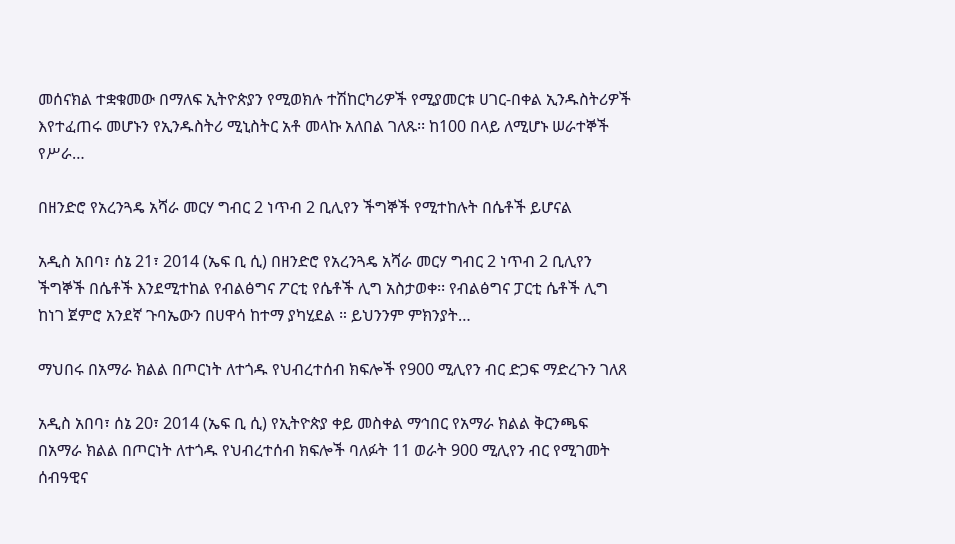መሰናክል ተቋቁመው በማለፍ ኢትዮጵያን የሚወክሉ ተሽከርካሪዎች የሚያመርቱ ሀገር-በቀል ኢንዱስትሪዎች እየተፈጠሩ መሆኑን የኢንዱስትሪ ሚኒስትር አቶ መላኩ አለበል ገለጹ፡፡ ከ100 በላይ ለሚሆኑ ሠራተኞች የሥራ…

በዘንድሮ የአረንጓዴ አሻራ መርሃ ግብር 2 ነጥብ 2 ቢሊየን ችግኞች የሚተከሉት በሴቶች ይሆናል

አዲስ አበባ፣ ሰኔ 21፣ 2014 (ኤፍ ቢ ሲ) በዘንድሮ የአረንጓዴ አሻራ መርሃ ግብር 2 ነጥብ 2 ቢሊየን ችግኞች በሴቶች እንደሚተከል የብልፅግና ፖርቲ የሴቶች ሊግ አስታወቀ፡፡ የብልፅግና ፓርቲ ሴቶች ሊግ ከነገ ጀምሮ አንደኛ ጉባኤውን በሀዋሳ ከተማ ያካሂደል ። ይህንንም ምክንያት…

ማህበሩ በአማራ ክልል በጦርነት ለተጎዱ የህብረተሰብ ክፍሎች የ900 ሚሊየን ብር ድጋፍ ማድረጉን ገለጸ

አዲስ አበባ፣ ሰኔ 20፣ 2014 (ኤፍ ቢ ሲ) የኢትዮጵያ ቀይ መስቀል ማኅበር የአማራ ክልል ቅርንጫፍ በአማራ ክልል በጦርነት ለተጎዱ የህብረተሰብ ክፍሎች ባለፉት 11 ወራት 900 ሚሊየን ብር የሚገመት ሰብዓዊና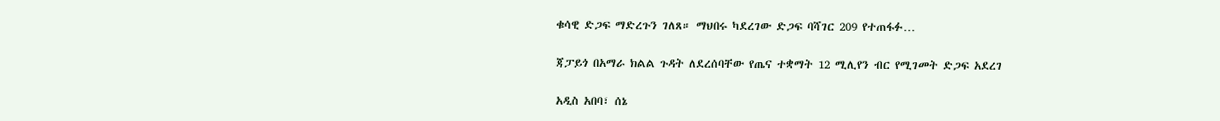ቁሳዊ ድጋፍ ማድረጉን ገለጸ። ማህበሩ ካደረገው ድጋፍ ባሻገር 209 የተጠፋፉ…

ጃፓይጎ በአማራ ክልል ጉዳት ለደረሰባቸው የጤና ተቋማት 12 ሚሊየን ብር የሚገመት ድጋፍ አደረገ

አዲስ አበባ፣ ሰኔ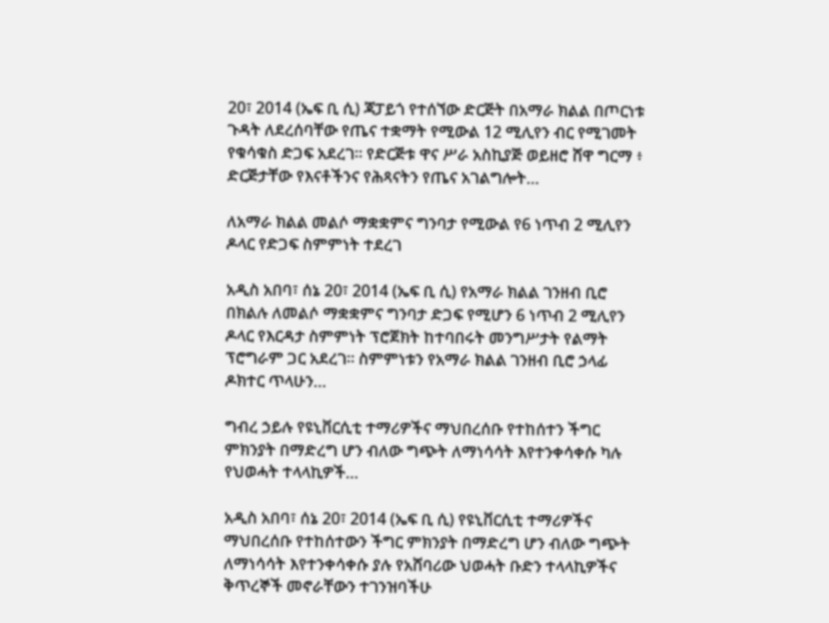20፣ 2014 (ኤፍ ቢ ሲ) ጃፓይጎ የተሰኘው ድርጅት በአማራ ክልል በጦርነቱ ጉዳት ለደረሰባቸው የጤና ተቋማት የሚውል 12 ሚሊየን ብር የሚገመት የቁሳቁስ ድጋፍ አደረገ። የድርጅቱ ዋና ሥራ አስኪያጅ ወይዘሮ ሸዋ ግርማ ፥ ድርጅታቸው የእናቶችንና የሕጻናትን የጤና አገልግሎት…

ለአማራ ክልል መልሶ ማቋቋምና ግንባታ የሚውል የ6 ነጥብ 2 ሚሊየን ዶላር የድጋፍ ስምምነት ተደረገ

አዲስ አበባ፣ ሰኔ 20፣ 2014 (ኤፍ ቢ ሲ) የአማራ ክልል ገንዘብ ቢሮ በክልሉ ለመልሶ ማቋቋምና ግንባታ ድጋፍ የሚሆን 6 ነጥብ 2 ሚሊየን ዶላር የእርዳታ ስምምነት ፕሮጀክት ከተባበሩት መንግሥታት የልማት ፕሮግራም ጋር አደረገ። ስምምነቱን የአማራ ክልል ገንዘብ ቢሮ ኃላፊ ዶክተር ጥላሁን…

ግብረ ኃይሉ የዩኒቨርሲቲ ተማሪዎችና ማህበረሰቡ የተከሰተን ችግር ምክንያት በማድረግ ሆን ብለው ግጭት ለማነሳሳት እየተንቀሳቀሱ ካሉ የህወሓት ተላላኪዎች…

አዲስ አበባ፣ ሰኔ 20፣ 2014 (ኤፍ ቢ ሲ) የዩኒቨርሲቲ ተማሪዎችና ማህበረሰቡ የተከሰተውን ችግር ምክንያት በማድረግ ሆን ብለው ግጭት ለማነሳሳት እየተንቀሳቀሱ ያሉ የአሸባሪው ህወሓት ቡድን ተላላኪዎችና ቅጥረኞች መኖራቸውን ተገንዝባችሁ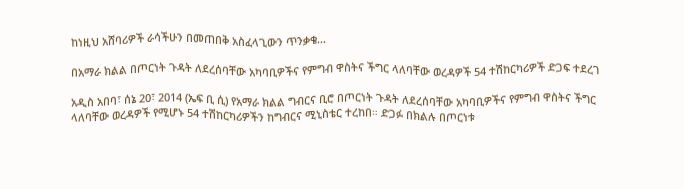ከነዚህ አሸባሪዎች ራሳችሁን በመጠበቅ አስፈላጊውን ጥንቃቄ…

በአማራ ክልል በጦርነት ጉዳት ለደረሰባቸው አካባቢዎችና የምግብ ዋስትና ችግር ላለባቸው ወረዳዎች 54 ተሽከርካሪዎች ድጋፍ ተደረገ

አዲስ አበባ፣ ሰኔ 20፣ 2014 (ኤፍ ቢ ሲ) የአማራ ክልል ግብርና ቢሮ በጦርነት ጉዳት ለደረሰባቸው አካባቢዎችና የምግብ ዋስትና ችግር ላለባቸው ወረዳዎች የሚሆኑ 54 ተሽከርካሪዎችን ከግብርና ሚኒስቴር ተረከበ። ድጋፉ በክልሉ በጦርነቱ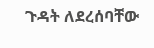ጉዳት ለደረሰባቸው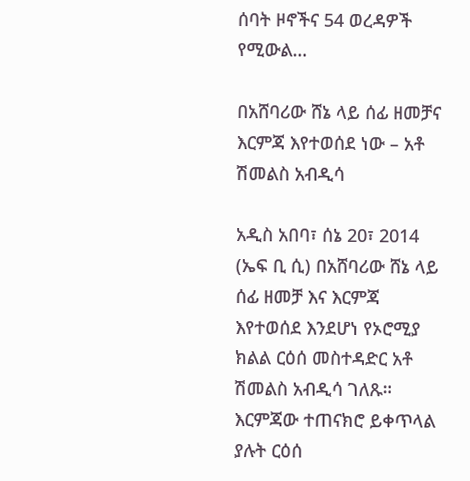ሰባት ዞኖችና 54 ወረዳዎች የሚውል…

በአሸባሪው ሸኔ ላይ ሰፊ ዘመቻና እርምጃ እየተወሰደ ነው – አቶ ሽመልስ አብዲሳ

አዲስ አበባ፣ ሰኔ 20፣ 2014 (ኤፍ ቢ ሲ) በአሸባሪው ሸኔ ላይ ሰፊ ዘመቻ እና እርምጃ እየተወሰደ እንደሆነ የኦሮሚያ ክልል ርዕሰ መስተዳድር አቶ ሽመልስ አብዲሳ ገለጹ። እርምጃው ተጠናክሮ ይቀጥላል ያሉት ርዕሰ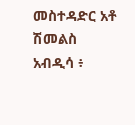መስተዳድር አቶ ሽመልስ አብዲሳ ፥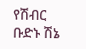የሽብር ቡድኑ ሽኔ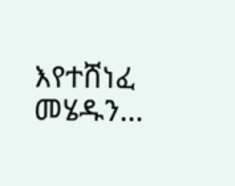እየተሸነፈ መሄዱን…